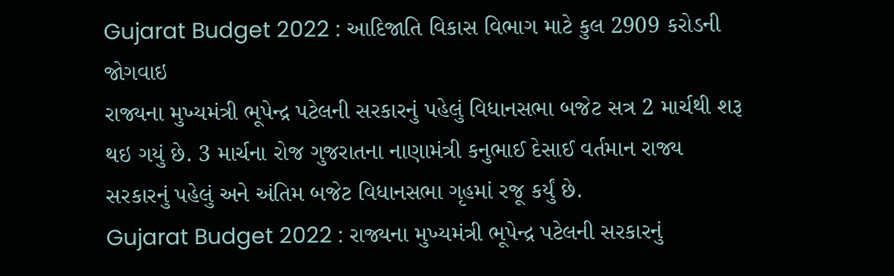Gujarat Budget 2022 : આદિજાતિ વિકાસ વિભાગ માટે કુલ 2909 કરોડની જોગવાઇ
રાજ્યના મુખ્યમંત્રી ભૂપેન્દ્ર પટેલની સરકારનું પહેલું વિધાનસભા બજેટ સત્ર 2 માર્ચથી શરૂ થઇ ગયું છે. 3 માર્ચના રોજ ગુજરાતના નાણામંત્રી કનુભાઈ દેસાઈ વર્તમાન રાજ્ય સરકારનું પહેલું અને અંતિમ બજેટ વિધાનસભા ગૃહમાં રજૂ કર્યું છે.
Gujarat Budget 2022 : રાજ્યના મુખ્યમંત્રી ભૂપેન્દ્ર પટેલની સરકારનું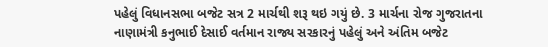પહેલું વિધાનસભા બજેટ સત્ર 2 માર્ચથી શરૂ થઇ ગયું છે. 3 માર્ચના રોજ ગુજરાતના નાણામંત્રી કનુભાઈ દેસાઈ વર્તમાન રાજ્ય સરકારનું પહેલું અને અંતિમ બજેટ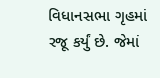વિધાનસભા ગૃહમાં રજૂ કર્યું છે. જેમાં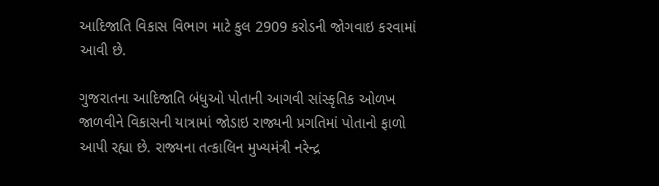આદિજાતિ વિકાસ વિભાગ માટે કુલ 2909 કરોડની જોગવાઇ કરવામાં આવી છે.

ગુજરાતના આદિજાતિ બંધુઓ પોતાની આગવી સાંસ્કૃતિક ઓળખ જાળવીને વિકાસની યાત્રામાં જોડાઇ રાજ્યની પ્રગતિમાં પોતાનો ફાળો આપી રહ્યા છે. રાજ્યના તત્કાલિન મુખ્યમંત્રી નરેન્દ્ર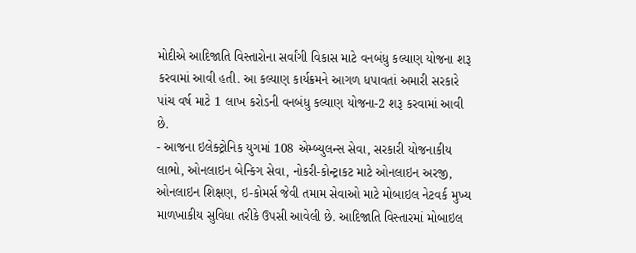મોદીએ આદિજાતિ વિસ્તારોના સર્વાંગી વિકાસ માટે વનબંધુ કલ્યાણ યોજના શરૂ કરવામાં આવી હતી. આ કલ્યાણ કાર્યક્રમને આગળ ધપાવતાં અમારી સરકારે પાંચ વર્ષ માટે 1 લાખ કરોડની વનબંધુ કલ્યાણ યોજના-2 શરૂ કરવામાં આવી છે.
- આજના ઇલેક્ટ્રોનિક યુગમાં 108 એમ્બ્યુલન્સ સેવા, સરકારી યોજનાકીય લાભો, ઓનલાઇન બેન્કિગ સેવા, નોકરી-કોન્ટ્રાકટ માટે ઓનલાઇન અરજી, ઓનલાઇન શિક્ષણ, ઇ-કોમર્સ જેવી તમામ સેવાઓ માટે મોબાઇલ નેટવર્ક મુખ્ય માળખાકીય સુવિધા તરીકે ઉપસી આવેલી છે. આદિજાતિ વિસ્તારમાં મોબાઇલ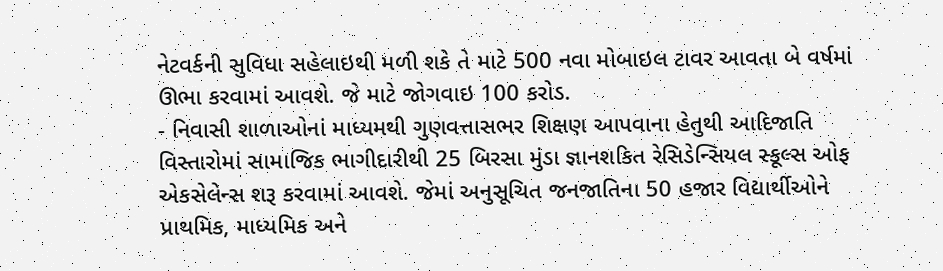નેટવર્કની સુવિધા સહેલાઇથી મળી શકે તે માટે 500 નવા મોબાઇલ ટાવર આવતા બે વર્ષમાં ઊભા કરવામાં આવશે. જે માટે જોગવાઇ 100 કરોડ.
- નિવાસી શાળાઓનાં માધ્યમથી ગુણવત્તાસભર શિક્ષણ આપવાના હેતુથી આદિજાતિ વિસ્તારોમાં સામાજિક ભાગીદારીથી 25 બિરસા મુંડા જ્ઞાનશકિત રેસિડેન્સિયલ સ્કૂલ્સ ઓફ એકસેલેન્સ શરૂ કરવામાં આવશે. જેમાં અનુસૂચિત જનજાતિના 50 હજાર વિદ્યાર્થીઓને પ્રાથમિક, માધ્યમિક અને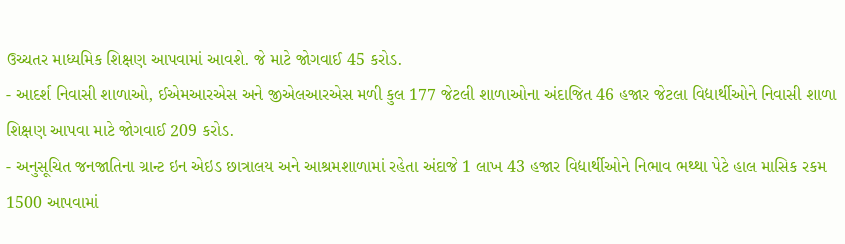ઉચ્ચતર માધ્યમિક શિક્ષણ આપવામાં આવશે. જે માટે જોગવાઈ 45 કરોડ.
- આદર્શ નિવાસી શાળાઓ, ઈએમઆરએસ અને જીએલઆરએસ મળી કુલ 177 જેટલી શાળાઓના અંદાજિત 46 હજાર જેટલા વિદ્યાર્થીઓને નિવાસી શાળા શિક્ષણ આપવા માટે જોગવાઈ 209 કરોડ.
- અનુસૂચિત જનજાતિના ગ્રાન્ટ ઇન એઇડ છાત્રાલય અને આશ્રમશાળામાં રહેતા અંદાજે 1 લાખ 43 હજાર વિદ્યાર્થીઓને નિભાવ ભથ્થા પેટે હાલ માસિક રકમ 1500 આપવામાં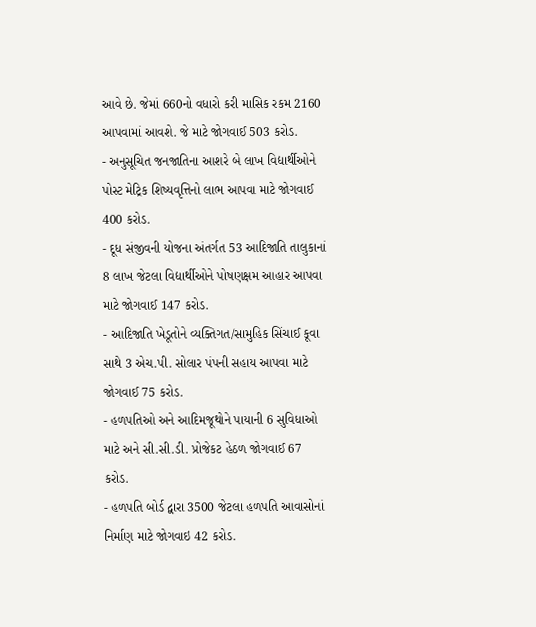આવે છે. જેમાં 660નો વધારો કરી માસિક રકમ 2160 આપવામાં આવશે. જે માટે જોગવાઈ 503 કરોડ.
- અનુસૂચિત જનજાતિના આશરે બે લાખ વિદ્યાર્થીઓને પોસ્ટ મેટ્રિક શિષ્યવૃત્તિનો લાભ આપવા માટે જોગવાઈ 400 કરોડ.
- દૂધ સંજીવની યોજના અંતર્ગત 53 આદિજાતિ તાલુકાનાં 8 લાખ જેટલા વિદ્યાર્થીઓને પોષણક્ષમ આહાર આપવા માટે જોગવાઈ 147 કરોડ.
- આદિજાતિ ખેડૂતોને વ્યક્તિગત/સામુહિક સિંચાઈ કૂવા સાથે 3 એચ.પી. સોલાર પંપની સહાય આપવા માટે જોગવાઈ 75 કરોડ.
- હળપતિઓ અને આદિમજૂથોને પાયાની 6 સુવિધાઓ માટે અને સી.સી.ડી. પ્રોજેકટ હેઠળ જોગવાઈ 67 કરોડ.
- હળપતિ બોર્ડ દ્વારા 3500 જેટલા હળપતિ આવાસોનાં નિર્માણ માટે જોગવાઇ 42 કરોડ.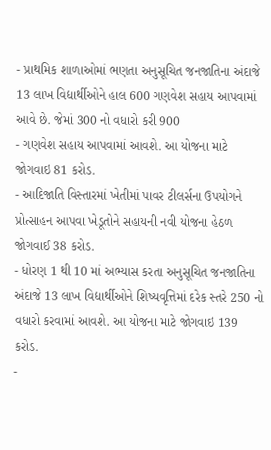- પ્રાથમિક શાળાઓમાં ભણતા અનુસૂચિત જનજાતિના અંદાજે 13 લાખ વિદ્યાર્થીઓને હાલ 600 ગણવેશ સહાય આપવામાં આવે છે. જેમાં 300 નો વધારો કરી 900
- ગણવેશ સહાય આપવામાં આવશે. આ યોજના માટે જોગવાઇ 81 કરોડ.
- આદિજાતિ વિસ્તારમાં ખેતીમાં પાવર ટીલર્સના ઉપયોગને પ્રોત્સાહન આપવા ખેડૂતોને સહાયની નવી યોજના હેઠળ જોગવાઈ 38 કરોડ.
- ધોરણ 1 થી 10 માં અભ્યાસ કરતા અનુસૂચિત જનજાતિના અંદાજે 13 લાખ વિદ્યાર્થીઓને શિષ્યવૃત્તિમાં દરેક સ્તરે 250 નો વધારો કરવામાં આવશે. આ યોજના માટે જોગવાઇ 139 કરોડ.
-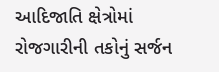આદિજાતિ ક્ષેત્રોમાં રોજગારીની તકોનું સર્જન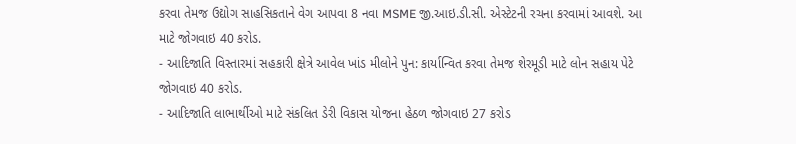કરવા તેમજ ઉદ્યોગ સાહસિકતાને વેગ આપવા 8 નવા MSME જી.આઇ.ડી.સી. એસ્ટેટની રચના કરવામાં આવશે. આ માટે જોગવાઇ 40 કરોડ.
- આદિજાતિ વિસ્તારમાં સહકારી ક્ષેત્રે આવેલ ખાંડ મીલોને પુન: કાર્યાન્વિત કરવા તેમજ શેરમૂડી માટે લોન સહાય પેટે જોગવાઇ 40 કરોડ.
- આદિજાતિ લાભાર્થીઓ માટે સંકલિત ડેરી વિકાસ યોજના હેઠળ જોગવાઇ 27 કરોડ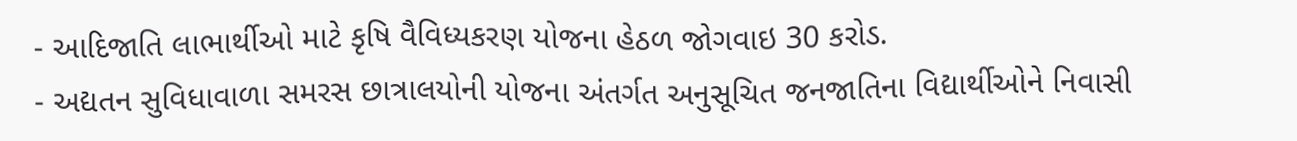- આદિજાતિ લાભાર્થીઓ માટે કૃષિ વૈવિધ્યકરણ યોજના હેઠળ જોગવાઇ 30 કરોડ.
- અદ્યતન સુવિધાવાળા સમરસ છાત્રાલયોની યોજના અંતર્ગત અનુસૂચિત જનજાતિના વિદ્યાર્થીઓને નિવાસી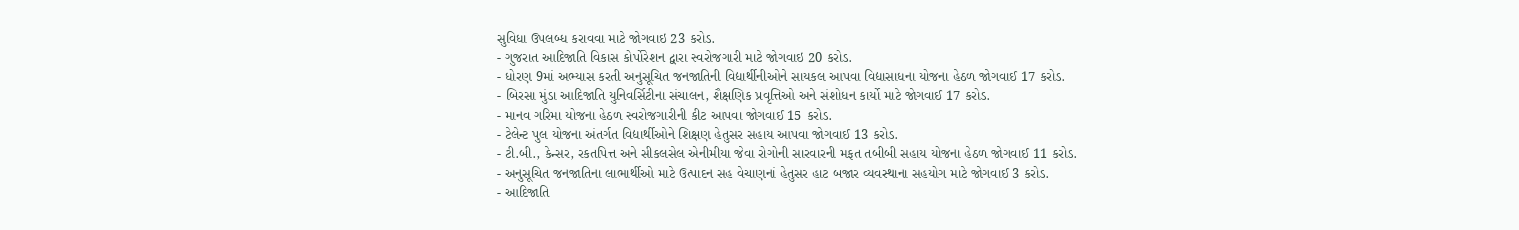સુવિધા ઉપલબ્ધ કરાવવા માટે જોગવાઇ 23 કરોડ.
- ગુજરાત આદિજાતિ વિકાસ કોર્પોરેશન દ્વારા સ્વરોજગારી માટે જોગવાઇ 20 કરોડ.
- ધોરણ 9માં અભ્યાસ કરતી અનુસૂચિત જનજાતિની વિદ્યાર્થીનીઓને સાયકલ આપવા વિદ્યાસાધના યોજના હેઠળ જોગવાઈ 17 કરોડ.
- બિરસા મુંડા આદિજાતિ યુનિવર્સિટીના સંચાલન, શૈક્ષણિક પ્રવૃત્તિઓ અને સંશોધન કાર્યો માટે જોગવાઈ 17 કરોડ.
- માનવ ગરિમા યોજના હેઠળ સ્વરોજગારીની કીટ આપવા જોગવાઈ 15 કરોડ.
- ટેલેન્ટ પુલ યોજના અંતર્ગત વિદ્યાર્થીઓને શિક્ષણ હેતુસર સહાય આપવા જોગવાઈ 13 કરોડ.
- ટી.બી., કેન્સર, રકતપિત્ત અને સીકલસેલ એનીમીયા જેવા રોગોની સારવારની મફત તબીબી સહાય યોજના હેઠળ જોગવાઈ 11 કરોડ.
- અનુસૂચિત જનજાતિના લાભાર્થીઓ માટે ઉત્પાદન સહ વેચાણનાં હેતુસર હાટ બજાર વ્યવસ્થાના સહયોગ માટે જોગવાઈ 3 કરોડ.
- આદિજાતિ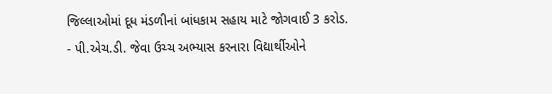જિલ્લાઓમાં દૂધ મંડળીનાં બાંધકામ સહાય માટે જોગવાઈ 3 કરોડ.
- પી.એચ.ડી. જેવા ઉચ્ચ અભ્યાસ કરનારા વિદ્યાર્થીઓને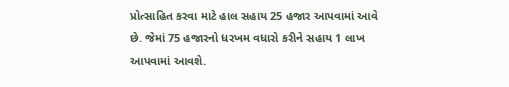પ્રોત્સાહિત કરવા માટે હાલ સહાય 25 હજાર આપવામાં આવે છે. જેમાં 75 હજારનો ધરખમ વધારો કરીને સહાય 1 લાખ આપવામાં આવશે.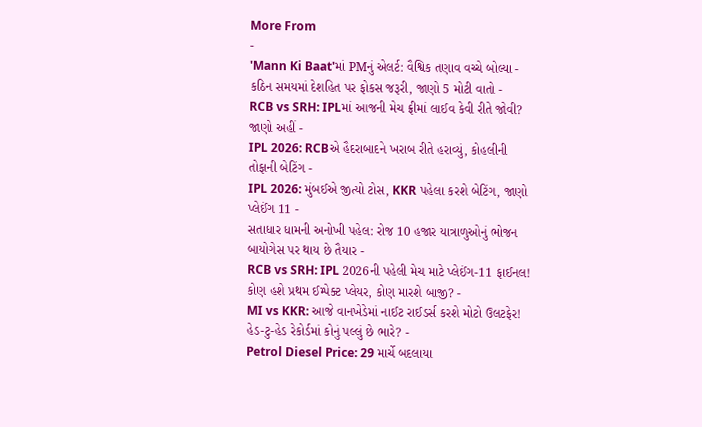More From
-
'Mann Ki Baat'માં PMનું એલર્ટ: વૈશ્વિક તણાવ વચ્ચે બોલ્યા - કઠિન સમયમાં દેશહિત પર ફોકસ જરૂરી, જાણો 5 મોટી વાતો -
RCB vs SRH: IPLમાં આજની મેચ ફ્રીમાં લાઈવ કેવી રીતે જોવી? જાણો અહીં -
IPL 2026: RCBએ હૈદરાબાદને ખરાબ રીતે હરાવ્યું, કોહલીની તોફાની બેટિંગ -
IPL 2026: મુંબઈએ જીત્યો ટોસ, KKR પહેલા કરશે બેટિંગ, જાણો પ્લેઈંગ 11 -
સતાધાર ધામની અનોખી પહેલ: રોજ 10 હજાર યાત્રાળુઓનું ભોજન બાયોગેસ પર થાય છે તૈયાર -
RCB vs SRH: IPL 2026ની પહેલી મેચ માટે પ્લેઈંગ-11 ફાઈનલ! કોણ હશે પ્રથમ ઈમ્પેક્ટ પ્લેયર, કોણ મારશે બાજી? -
MI vs KKR: આજે વાનખેડેમાં નાઈટ રાઈડર્સ કરશે મોટો ઉલટફેર! હેડ-ટુ-હેડ રેકોર્ડમાં કોનું પલ્લું છે ભારે? -
Petrol Diesel Price: 29 માર્ચે બદલાયા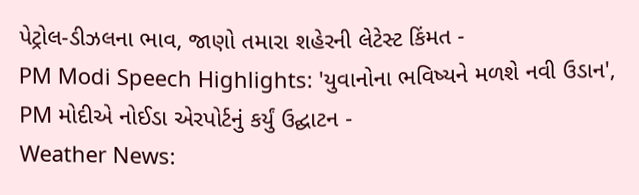પેટ્રોલ-ડીઝલના ભાવ, જાણો તમારા શહેરની લેટેસ્ટ કિંમત -
PM Modi Speech Highlights: 'યુવાનોના ભવિષ્યને મળશે નવી ઉડાન', PM મોદીએ નોઈડા એરપોર્ટનું કર્યું ઉદ્ઘાટન -
Weather News: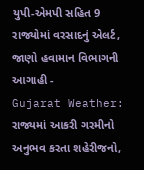યુપી-એમપી સહિત 9 રાજ્યોમાં વરસાદનું એલર્ટ, જાણો હવામાન વિભાગની આગાહી -
Gujarat Weather: રાજ્યમાં આકરી ગરમીનો અનુભવ કરતા શહેરીજનો,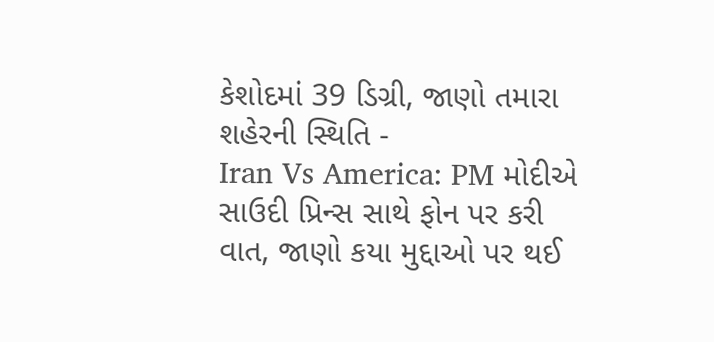કેશોદમાં 39 ડિગ્રી, જાણો તમારા શહેરની સ્થિતિ -
Iran Vs America: PM મોદીએ સાઉદી પ્રિન્સ સાથે ફોન પર કરી વાત, જાણો કયા મુદ્દાઓ પર થઈ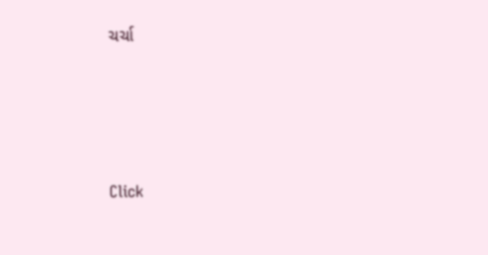ચર્ચા







Click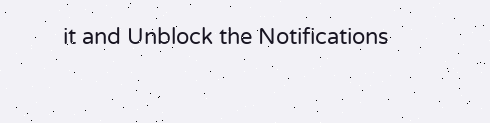it and Unblock the Notifications